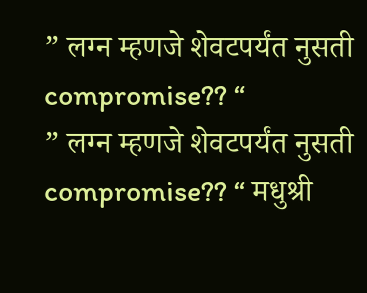” लग्न म्हणजे शेवटपर्यंत नुसती compromise?? “
” लग्न म्हणजे शेवटपर्यंत नुसती compromise?? “ मधुश्री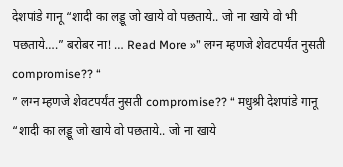देशपांडे गानू “शादी का लड्डू जो खाये वो पछताये.. जो ना खाये वो भी पछताये….” बरोबर ना! … Read More »” लग्न म्हणजे शेवटपर्यंत नुसती compromise?? “
” लग्न म्हणजे शेवटपर्यंत नुसती compromise?? “ मधुश्री देशपांडे गानू “शादी का लड्डू जो खाये वो पछताये.. जो ना खाये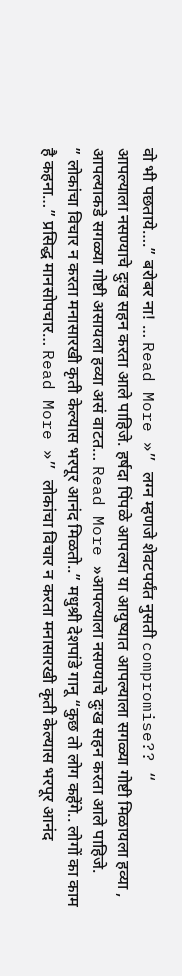वो भी पछताये….” बरोबर ना! … Read More »” लग्न म्हणजे शेवटपर्यंत नुसती compromise?? “
आपल्याला नसण्याचे दुःख सहन करता आले पाहिजे. हर्षदा पिंपळे आपल्या या आयुष्यात आपल्याला सगळ्या गोष्टी मिळायला हव्या , आपल्याकडे सगळ्या गोष्टी असायला हव्या असं वाटत… Read More »आपल्याला नसण्याचे दुःख सहन करता आले पाहिजे.
” लोकांचा विचार न करता मनासारखी कृती केल्यास भरपूर आनंद मिळतो..” मधुश्री देशपांडे गानू “कुछ तो लोग कहेंगे.. लोगों का काम है कहना…” प्रसिद्ध मानसोपचार… Read More »” लोकांचा विचार न करता मनासारखी कृती केल्यास भरपूर आनंद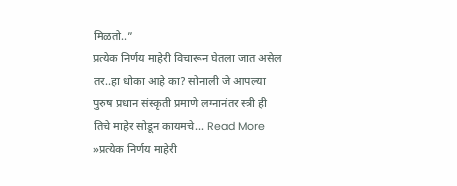मिळतो..”
प्रत्येक निर्णय माहेरी विचारून घेतला जात असेल तर..हा धोका आहे का? सोनाली जे आपल्या पुरुष प्रधान संस्कृती प्रमाणे लग्नानंतर स्त्री ही तिचे माहेर सोडून कायमचे… Read More »प्रत्येक निर्णय माहेरी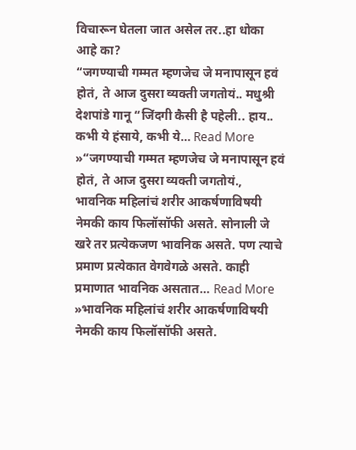विचारून घेतला जात असेल तर..हा धोका आहे का?
“जगण्याची गम्मत म्हणजेच जे मनापासून हवं होतं, ते आज दुसरा व्यक्ती जगतोयं.. मधुश्री देशपांडे गानू “जिंदगी कैसी है पहेली.. हाय.. कभी ये हंसाये, कभी ये… Read More »“जगण्याची गम्मत म्हणजेच जे मनापासून हवं होतं, ते आज दुसरा व्यक्ती जगतोयं.,
भावनिक महिलांचं शरीर आकर्षणाविषयी नेमकी काय फिलॉसॉफी असते. सोनाली जे खरे तर प्रत्येकजण भावनिक असते. पण त्याचे प्रमाण प्रत्येकात वेगवेगळे असते. काही प्रमाणात भावनिक असतात… Read More »भावनिक महिलांचं शरीर आकर्षणाविषयी नेमकी काय फिलॉसॉफी असते.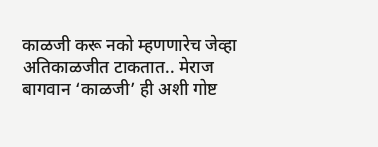काळजी करू नको म्हणणारेच जेव्हा अतिकाळजीत टाकतात.. मेराज बागवान ‘काळजी’ ही अशी गोष्ट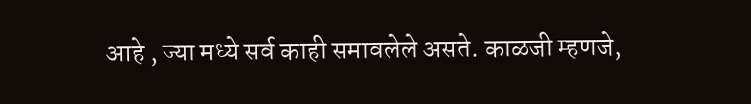आहे , ज्या मध्ये सर्व काही समावलेले असते. काळजी म्हणजे,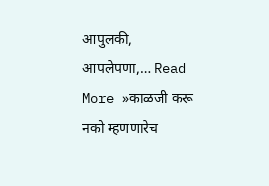आपुलकी, आपलेपणा,… Read More »काळजी करू नको म्हणणारेच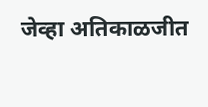जेव्हा अतिकाळजीत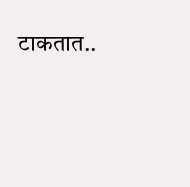टाकतात..